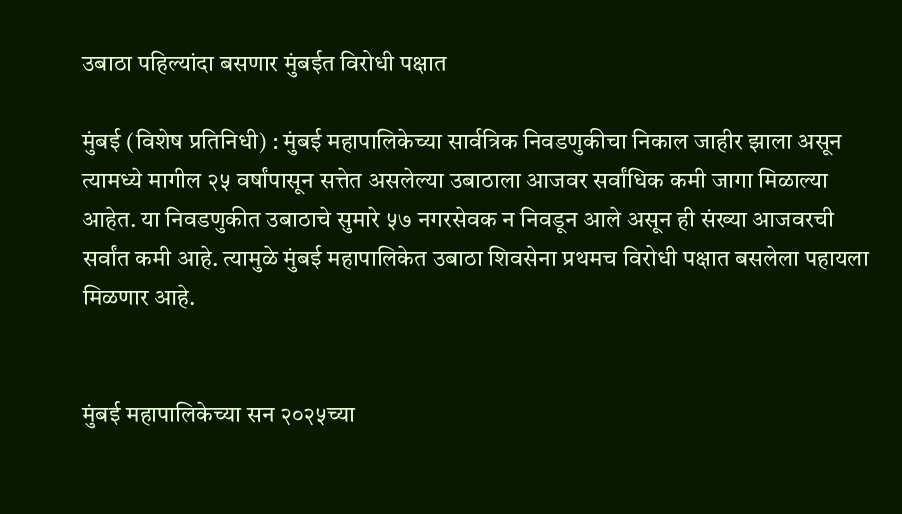उबाठा पहिल्यांदा बसणार मुंबईत विरोधी पक्षात

मुंबई (विशेष प्रतिनिधी) : मुंबई महापालिकेच्या सार्वत्रिक निवडणुकीचा निकाल जाहीर झाला असून त्यामध्ये मागील २५ वर्षांपासून सत्तेत असलेल्या उबाठाला आजवर सर्वांधिक कमी जागा मिळाल्या आहेत. या निवडणुकीत उबाठाचे सुमारे ५७ नगरसेवक न निवडून आले असून ही संख्या आजवरची सर्वांत कमी आहे. त्यामुळे मुंबई महापालिकेत उबाठा शिवसेना प्रथमच विरोधी पक्षात बसलेला पहायला मिळणार आहे.


मुंबई महापालिकेच्या सन २०२५च्या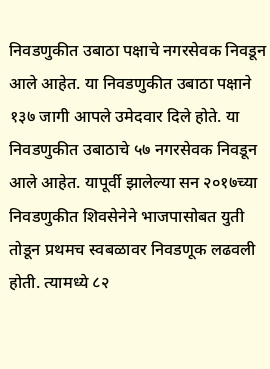निवडणुकीत उबाठा पक्षाचे नगरसेवक निवडून आले आहेत. या निवडणुकीत उबाठा पक्षाने १३७ जागी आपले उमेदवार दिले होते. या निवडणुकीत उबाठाचे ५७ नगरसेवक निवडून आले आहेत. यापूर्वी झालेल्या सन २०१७च्या निवडणुकीत शिवसेनेने भाजपासोबत युती तोडून प्रथमच स्वबळावर निवडणूक लढवली होती. त्यामध्ये ८२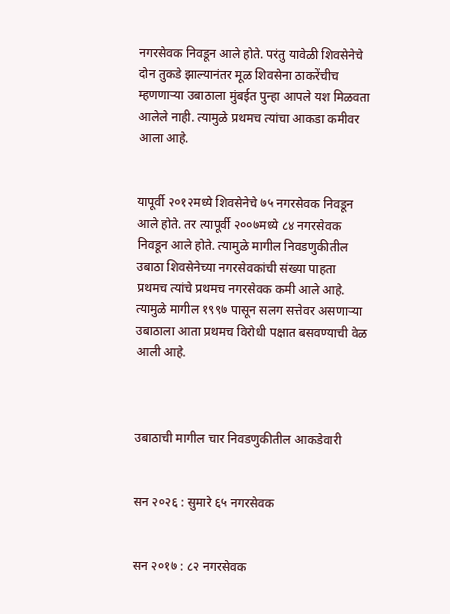नगरसेवक निवडून आले होते. परंतु यावेळी शिवसेनेचे दोन तुकडे झाल्यानंतर मूळ शिवसेना ठाकरेंचीच म्हणणाऱ्या उबाठाला मुंबईत पुन्हा आपले यश मिळवता आलेले नाही. त्यामुळे प्रथमच त्यांचा आकडा कमीवर आला आहे.


यापूर्वी २०१२मध्ये शिवसेनेचे ७५ नगरसेवक निवडून आले होते. तर त्यापूर्वी २००७मध्ये ८४ नगरसेवक निवडून आले होते. त्यामुळे मागील निवडणुकीतील उबाठा शिवसेनेच्या नगरसेवकांची संख्या पाहता प्रथमच त्यांचे प्रथमच नगरसेवक कमी आले आहे. त्यामुळे मागील १९९७ पासून सलग सत्तेवर असणाऱ्या उबाठाला आता प्रथमच विरोधी पक्षात बसवण्याची वेळ आली आहे.



उबाठाची मागील चार निवडणुकीतील आकडेवारी


सन २०२६ : सुमारे ६५ नगरसेवक


सन २०१७ : ८२ नगरसेवक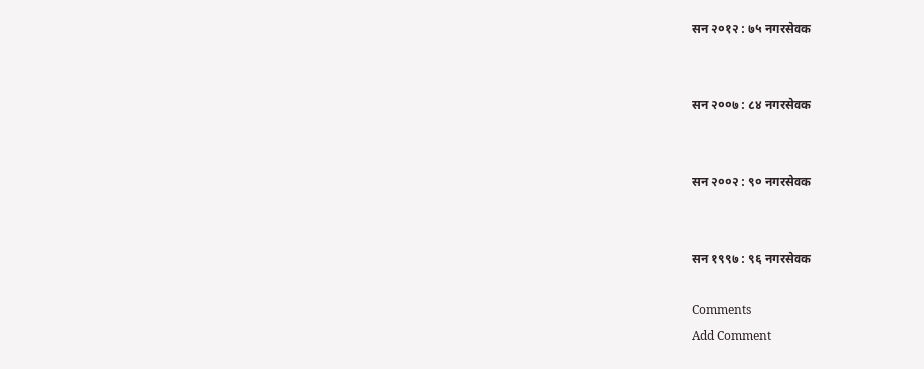सन २०१२ : ७५ नगरसेवक


सन २००७ : ८४ नगरसेवक


सन २००२ : ९० नगरसेवक


सन १९९७ : ९६ नगरसेवक

Comments
Add Comment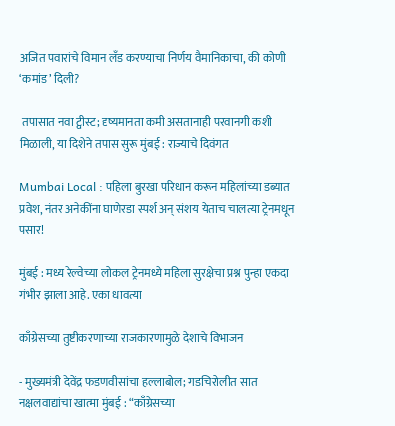अजित पवारांचे विमान लँड करण्याचा निर्णय वैमानिकाचा, की कोणी ‘कमांड’ दिली?

 तपासात नवा ट्वीस्ट; दृष्यमानता कमी असतानाही परवानगी कशी मिळाली, या दिशेने तपास सुरू मुंबई : राज्याचे दिवंगत

Mumbai Local : पहिला बुरखा परिधान करून महिलांच्या डब्यात प्रवेश, नंतर अनेकींना घाणेरडा स्पर्श अन् संशय येताच चालत्या ट्रेनमधून पसार!

मुंबई : मध्य रेल्वेच्या लोकल ट्रेनमध्ये महिला सुरक्षेचा प्रश्न पुन्हा एकदा गंभीर झाला आहे. एका धावत्या

काँग्रेसच्या तुष्टीकरणाच्या राजकारणामुळे देशाचे विभाजन

- मुख्यमंत्री देवेंद्र फडणवीसांचा हल्लाबोल; गडचिरोलीत सात नक्षलवाद्यांचा खात्मा मुंबई : “काँग्रेसच्या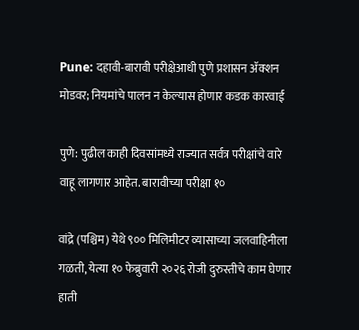Pune: दहावी-बारावी परीक्षेआधी पुणे प्रशासन ॲक्शन मोडवर; नियमांचे पालन न केल्यास होणार कडक कारवाई

पुणे: पुढील काही दिवसांमध्ये राज्यात सर्वत्र परीक्षांचे वारे वाहू लागणार आहेत. बारावीच्या परीक्षा १०

वांद्रे (पश्चिम) येथे ९०० मिलिमीटर व्यासाच्या जलवाहिनीला गळती, येत्या १० फेब्रुवारी २०२६ रोजी दुरुस्तीचे काम घेणार हाती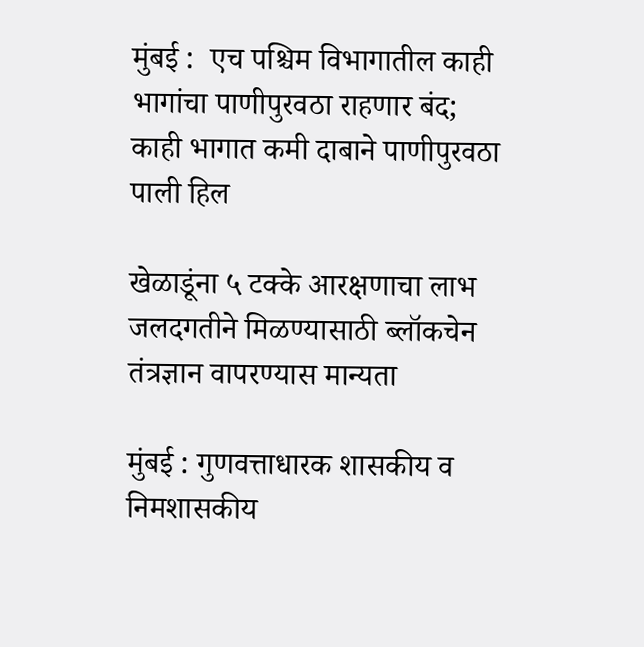मुंबई :  एच पश्चिम विभागातील काही भागांचा पाणीपुरवठा राहणार बंद; काही भागात कमी दाबाने पाणीपुरवठा पाली हिल

खेळाडूंना ५ टक्के आरक्षणाचा लाभ जलदगतीने मिळण्यासाठी ब्लॉकचेन तंत्रज्ञान वापरण्यास मान्यता

मुंबई : गुणवत्ताधारक शासकीय व निमशासकीय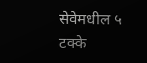सेवेमधील ५ टक्के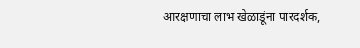आरक्षणाचा लाभ खेळाडूंना पारदर्शक,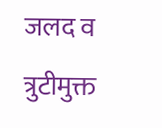जलद व त्रुटीमुक्त